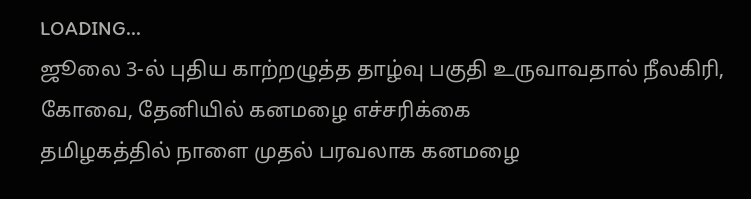LOADING...
ஜூலை 3-ல் புதிய காற்றழுத்த தாழ்வு பகுதி உருவாவதால் நீலகிரி, கோவை, தேனியில் கனமழை எச்சரிக்கை
தமிழகத்தில் நாளை முதல் பரவலாக கனமழை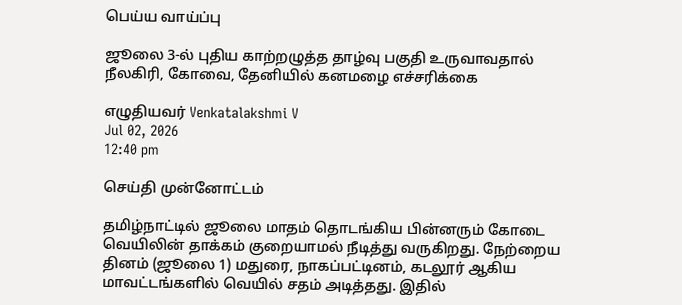பெய்ய வாய்ப்பு

ஜூலை 3-ல் புதிய காற்றழுத்த தாழ்வு பகுதி உருவாவதால் நீலகிரி, கோவை, தேனியில் கனமழை எச்சரிக்கை

எழுதியவர் Venkatalakshmi V
Jul 02, 2026
12:40 pm

செய்தி முன்னோட்டம்

தமிழ்நாட்டில் ஜூலை மாதம் தொடங்கிய பின்னரும் கோடை வெயிலின் தாக்கம் குறையாமல் நீடித்து வருகிறது. நேற்றைய தினம் (ஜூலை 1) மதுரை, நாகப்பட்டினம், கடலூர் ஆகிய மாவட்டங்களில் வெயில் சதம் அடித்தது. இதில்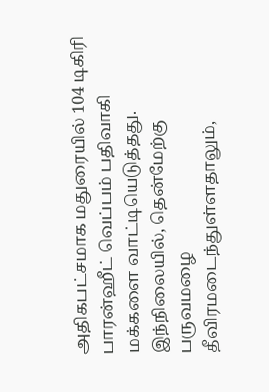அதிகபட்சமாக மதுரையில் 104 டிகிரி பாரன்ஹீட் வெப்பம் பதிவாகி மக்களை வாட்டியெடுத்தது. இந்நிலையில், தென்மேற்கு பருவமழை தீவிரமடைந்துள்ளதாலும்,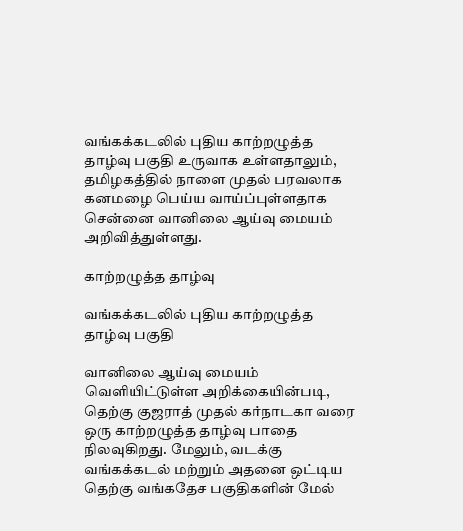வங்கக்கடலில் புதிய காற்றழுத்த தாழ்வு பகுதி உருவாக உள்ளதாலும், தமிழகத்தில் நாளை முதல் பரவலாக கனமழை பெய்ய வாய்ப்புள்ளதாக சென்னை வானிலை ஆய்வு மையம் அறிவித்துள்ளது.

காற்றழுத்த தாழ்வு

வங்கக்கடலில் புதிய காற்றழுத்த தாழ்வு பகுதி

வானிலை ஆய்வு மையம் வெளியிட்டுள்ள அறிக்கையின்படி, தெற்கு குஜராத் முதல் கர்நாடகா வரை ஒரு காற்றழுத்த தாழ்வு பாதை நிலவுகிறது. மேலும், வடக்கு வங்கக்கடல் மற்றும் அதனை ஒட்டிய தெற்கு வங்கதேச பகுதிகளின் மேல்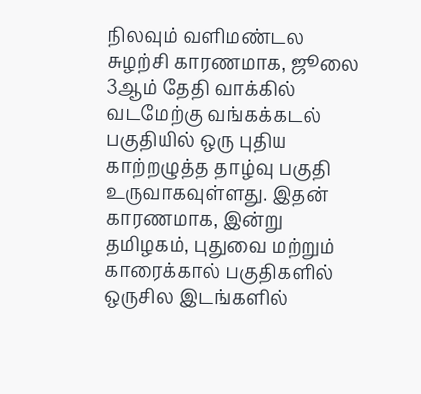நிலவும் வளிமண்டல சுழற்சி காரணமாக, ஜூலை 3ஆம் தேதி வாக்கில் வடமேற்கு வங்கக்கடல் பகுதியில் ஒரு புதிய காற்றழுத்த தாழ்வு பகுதி உருவாகவுள்ளது. இதன் காரணமாக, இன்று தமிழகம், புதுவை மற்றும் காரைக்கால் பகுதிகளில் ஒருசில இடங்களில்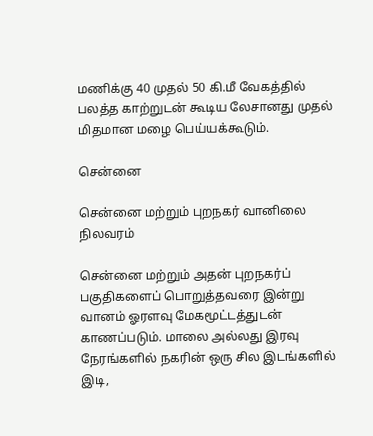மணிக்கு 40 முதல் 50 கி.மீ வேகத்தில் பலத்த காற்றுடன் கூடிய லேசானது முதல் மிதமான மழை பெய்யக்கூடும்.

சென்னை

சென்னை மற்றும் புறநகர் வானிலை நிலவரம்

சென்னை மற்றும் அதன் புறநகர்ப் பகுதிகளைப் பொறுத்தவரை இன்று வானம் ஓரளவு மேகமூட்டத்துடன் காணப்படும். மாலை அல்லது இரவு நேரங்களில் நகரின் ஒரு சில இடங்களில் இடி,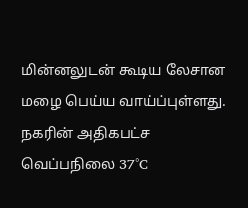மின்னலுடன் கூடிய லேசான மழை பெய்ய வாய்ப்புள்ளது. நகரின் அதிகபட்ச வெப்பநிலை 37°C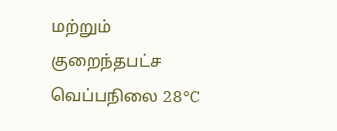மற்றும் குறைந்தபட்ச வெப்பநிலை 28°C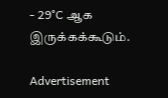- 29°C ஆக இருக்கக்கூடும்.

Advertisement